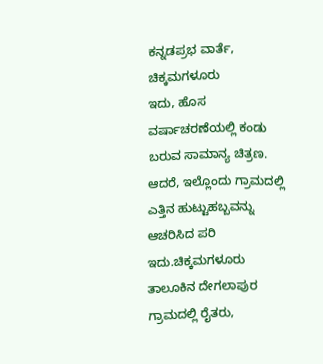ಕನ್ನಡಪ್ರಭ ವಾರ್ತೆ, ಚಿಕ್ಕಮಗಳೂರು
ಇದು, ಹೊಸ ವರ್ಷಾಚರಣೆಯಲ್ಲಿ ಕಂಡು ಬರುವ ಸಾಮಾನ್ಯ ಚಿತ್ರಣ.
ಆದರೆ, ಇಲ್ಲೊಂದು ಗ್ರಾಮದಲ್ಲಿ ಎತ್ತಿನ ಹುಟ್ಟುಹಬ್ಬವನ್ನು ಆಚರಿಸಿದ ಪರಿ ಇದು.ಚಿಕ್ಕಮಗಳೂರು ತಾಲೂಕಿನ ದೇಗಲಾಪುರ ಗ್ರಾಮದಲ್ಲಿ ರೈತರು,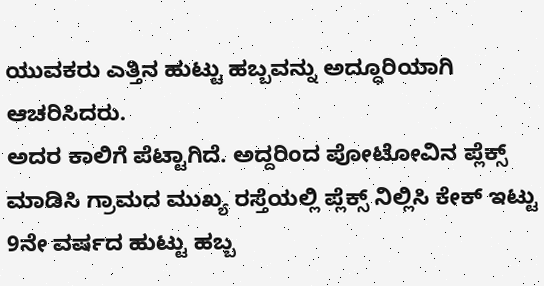ಯುವಕರು ಎತ್ತಿನ ಹುಟ್ಟು ಹಬ್ಬವನ್ನು ಅದ್ಧೂರಿಯಾಗಿ ಆಚರಿಸಿದರು.
ಅದರ ಕಾಲಿಗೆ ಪೆಟ್ಟಾಗಿದೆ. ಅದ್ದರಿಂದ ಪೋಟೋವಿನ ಪ್ಲೆಕ್ಸ್ ಮಾಡಿಸಿ ಗ್ರಾಮದ ಮುಖ್ಯ ರಸ್ತೆಯಲ್ಲಿ ಪ್ಲೆಕ್ಸ್ ನಿಲ್ಲಿಸಿ ಕೇಕ್ ಇಟ್ಟು 9ನೇ ವರ್ಷದ ಹುಟ್ಟು ಹಬ್ಬ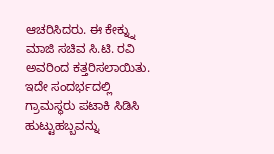ಆಚರಿಸಿದರು. ಈ ಕೇಕ್ನ್ನು ಮಾಜಿ ಸಚಿವ ಸಿ.ಟಿ. ರವಿ ಅವರಿಂದ ಕತ್ತರಿಸಲಾಯಿತು. ಇದೇ ಸಂದರ್ಭದಲ್ಲಿ ಗ್ರಾಮಸ್ಥರು ಪಟಾಕಿ ಸಿಡಿಸಿ ಹುಟ್ಟುಹಬ್ಬವನ್ನು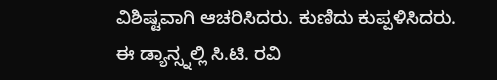ವಿಶಿಷ್ಟವಾಗಿ ಆಚರಿಸಿದರು. ಕುಣಿದು ಕುಪ್ಪಳಿಸಿದರು. ಈ ಡ್ಯಾನ್ಸ್ನಲ್ಲಿ ಸಿ.ಟಿ. ರವಿ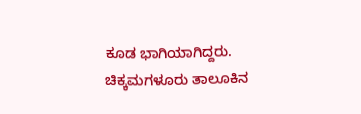ಕೂಡ ಭಾಗಿಯಾಗಿದ್ದರು.
ಚಿಕ್ಕಮಗಳೂರು ತಾಲೂಕಿನ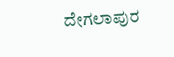ದೇಗಲಾಪುರ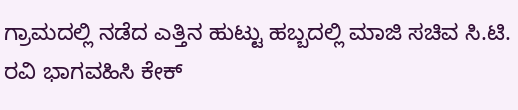ಗ್ರಾಮದಲ್ಲಿ ನಡೆದ ಎತ್ತಿನ ಹುಟ್ಟು ಹಬ್ಬದಲ್ಲಿ ಮಾಜಿ ಸಚಿವ ಸಿ.ಟಿ. ರವಿ ಭಾಗವಹಿಸಿ ಕೇಕ್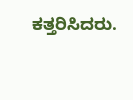ಕತ್ತರಿಸಿದರು.